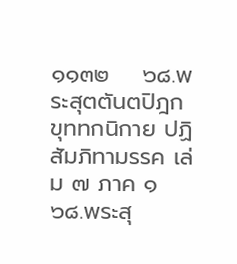๑๑๓๒    ๖๘.พระสุตตันตปิฎก ขุททกนิกาย ปฏิสัมภิทามรรค เล่ม ๗ ภาค ๑ ๖๘.พระสุ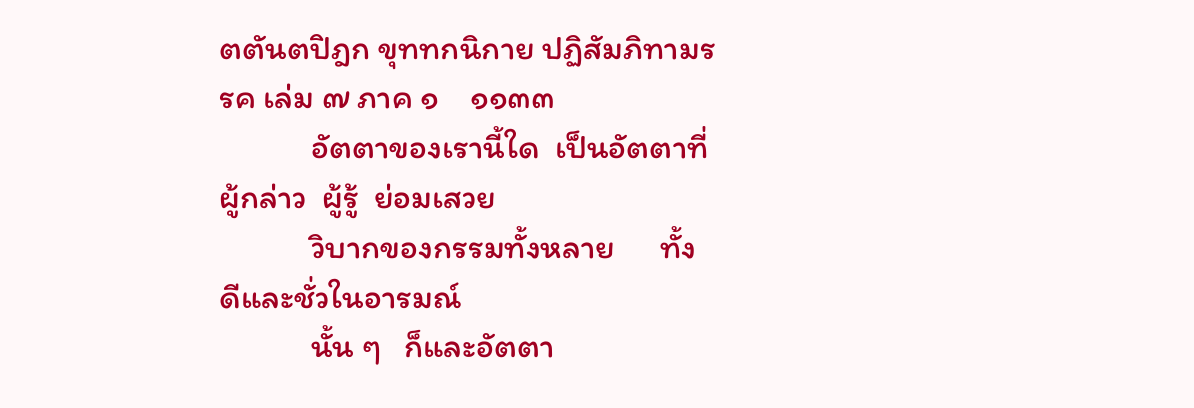ตตันตปิฎก ขุททกนิกาย ปฏิสัมภิทามรรค เล่ม ๗ ภาค ๑    ๑๑๓๓
            อัตตาของเรานี้ใด  เป็นอัตตาที่ผู้กล่าว  ผู้รู้  ย่อมเสวย
            วิบากของกรรมทั้งหลาย      ทั้งดีและชั่วในอารมณ์
            นั้น ๆ   ก็และอัตตา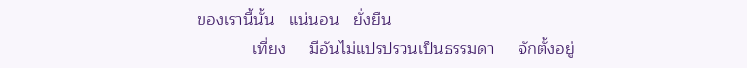ของเรานี้นั้น   แน่นอน   ยั่งยืน
            เที่ยง     มีอันไม่แปรปรวนเป็นธรรมดา     จักตั้งอยู่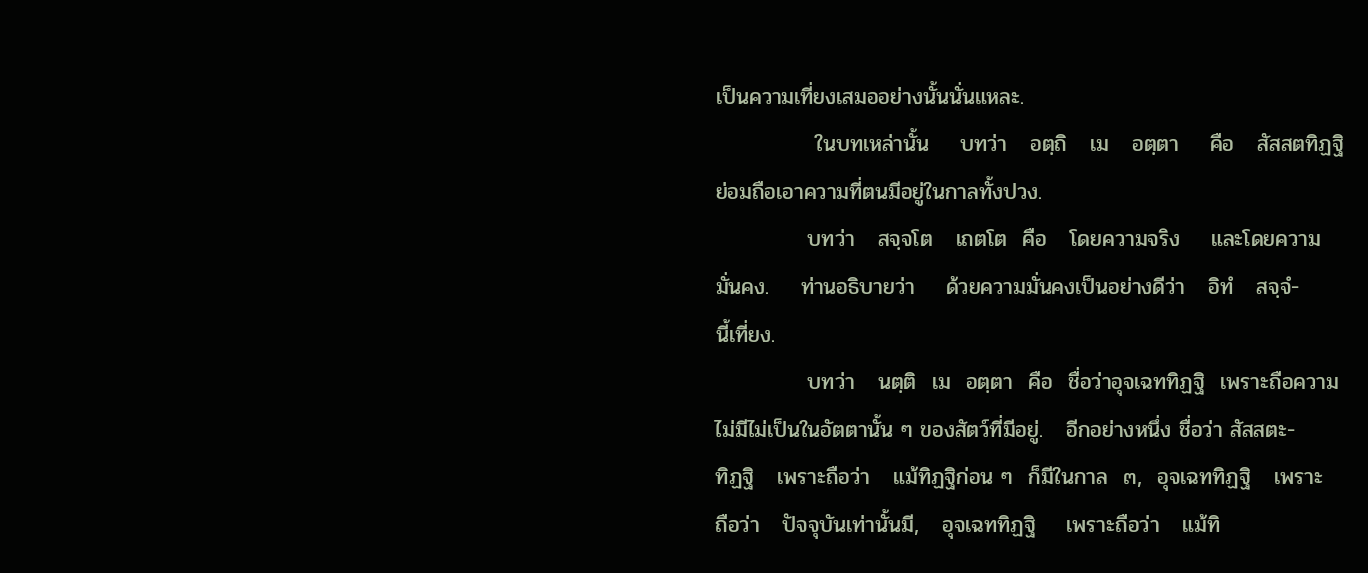เป็นความเที่ยงเสมออย่างนั้นนั่นแหละ.
             ในบทเหล่านั้น    บทว่า   อตฺถิ   เม   อตฺตา    คือ   สัสสตทิฏฐิ
ย่อมถือเอาความที่ตนมีอยู่ในกาลทั้งปวง.
            บทว่า   สจฺจโต   เถตโต  คือ   โดยความจริง    และโดยความ
มั่นคง.    ท่านอธิบายว่า    ด้วยความมั่นคงเป็นอย่างดีว่า   อิทํ   สจฺจํ-
นี้เที่ยง.
            บทว่า   นตฺติ  เม  อตฺตา  คือ  ชื่อว่าอุจเฉททิฏฐิ  เพราะถือความ
ไม่มีไม่เป็นในอัตตานั้น ๆ ของสัตว์ที่มีอยู่.   อีกอย่างหนึ่ง ชื่อว่า สัสสตะ-
ทิฏฐิ   เพราะถือว่า   แม้ทิฏฐิก่อน ๆ  ก็มีในกาล  ๓,  อุจเฉททิฏฐิ   เพราะ
ถือว่า   ปัจจุบันเท่านั้นมี,   อุจเฉททิฏฐิ    เพราะถือว่า   แม้ทิ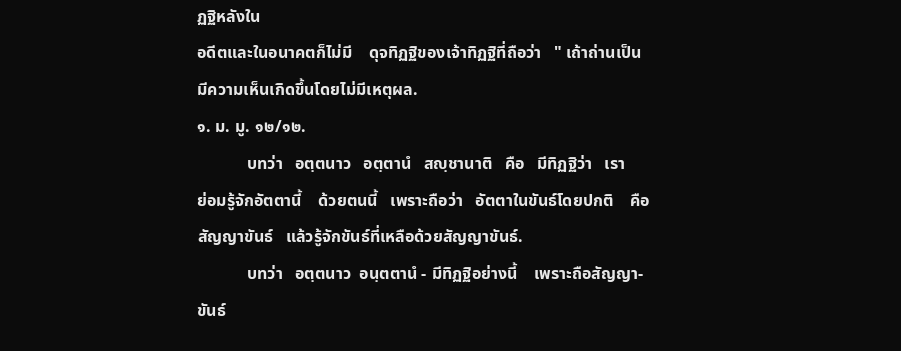ฏฐิหลังใน
อดีตและในอนาคตก็ไม่มี    ดุจทิฏฐิของเจ้าทิฏฐิที่ถือว่า   " เถ้าถ่านเป็น
มีความเห็นเกิดขึ้นโดยไม่มีเหตุผล.
๑. ม. มู. ๑๒/๑๒.
            บทว่า   อตฺตนาว   อตฺตานํ   สญฺชานาติ   คือ   มีทิฏฐิว่า   เรา
ย่อมรู้จักอัตตานี้    ด้วยตนนี้   เพราะถือว่า   อัตตาในขันธ์โดยปกติ    คือ
สัญญาขันธ์   แล้วรู้จักขันธ์ที่เหลือด้วยสัญญาขันธ์.
            บทว่า   อตฺตนาว  อนฺตตานํ - มีทิฏฐิอย่างนี้    เพราะถือสัญญา-
ขันธ์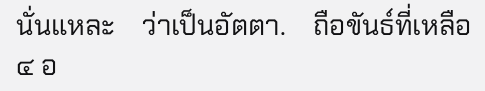นั่นแหละ    ว่าเป็นอัตตา.    ถือขันธ์ที่เหลือ  ๔ อ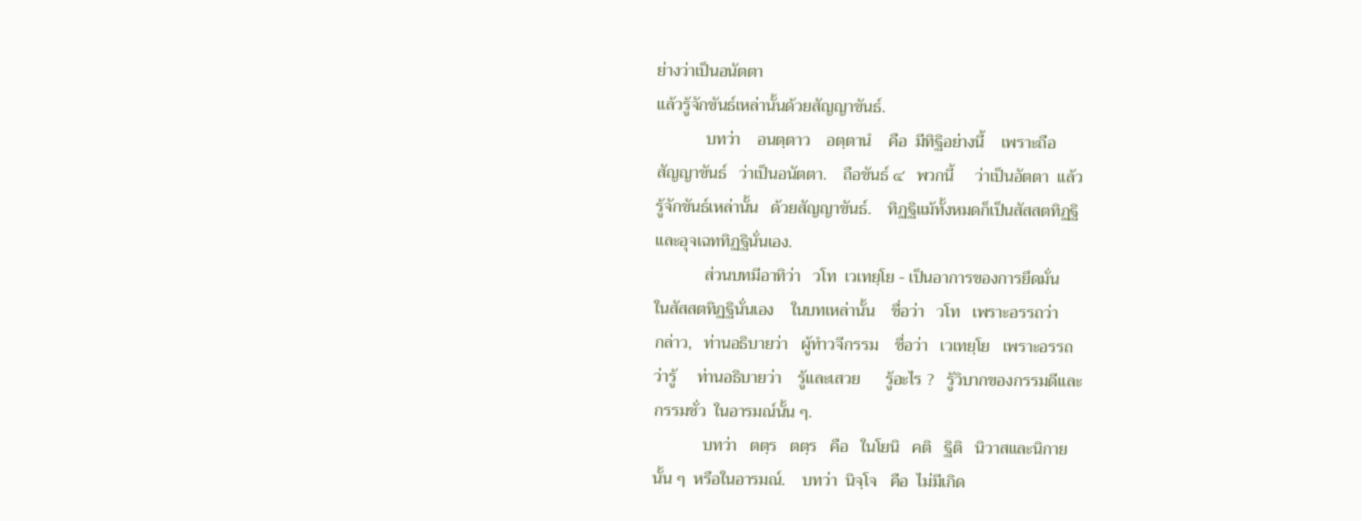ย่างว่าเป็นอนัตตา
แล้วรู้จักขันธ์เหล่านั้นด้วยสัญญาขันธ์.
            บทว่า    อนตฺตาว    อตฺตานํ    คือ  มีทิฐิอย่างนี้    เพราะถือ
สัญญาขันธ์   ว่าเป็นอนัตตา.    ถือขันธ์ ๔   พวกนี้     ว่าเป็นอัตตา  แล้ว
รู้จักขันธ์เหล่านั้น   ด้วยสัญญาขันธ์.    ทิฏฐิแม้ทั้งหมดก็เป็นสัสสตทิฏฐิ
และอุจเฉททิฏฐินั่นเอง.
            ส่วนบทมีอาทิว่า   วโท  เวเทยฺโย - เป็นอาการของการยึดมั่น
ในสัสสตทิฏฐินั่นเอง    ในบทเหล่านั้น    ชื่อว่า   วโท   เพราะอรรถว่า
กล่าว,   ท่านอธิบายว่า   ผู้ทำวจีกรรม    ชื่อว่า   เวเทยฺโย   เพราะอรรถ
ว่ารู้     ท่านอธิบายว่า    รู้และเสวย      รู้อะไร ?   รู้วิบากของกรรมดีและ
กรรมชั่ว  ในอารมณ์นั้น ๆ.
            บทว่า   ตตฺร   ตตฺร   คือ   ในโยนิ   คติ   ฐิติ   นิวาสและนิกาย
นั้น ๆ  หรือในอารมณ์.    บทว่า  นิจฺโจ   คือ  ไม่มีเกิด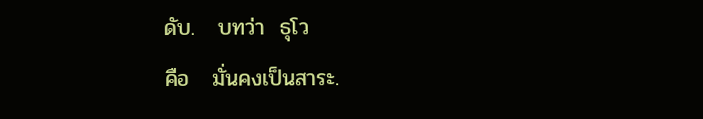ดับ.   บทว่า  ธุโว
คือ   มั่นคงเป็นสาระ.